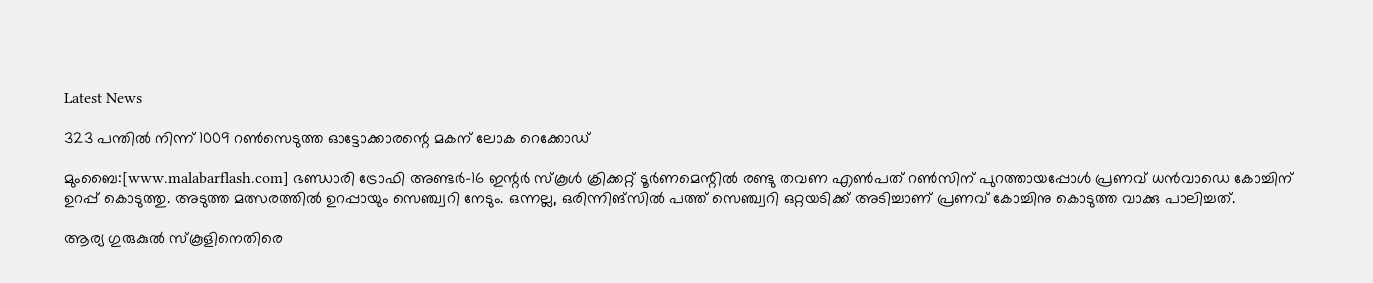Latest News

323 പന്തില്‍ നിന്ന് 1009 റണ്‍സെടുത്ത ഓട്ടോക്കാരന്റെ മകന് ലോക റെക്കോഡ്‌

മുംബൈ:[www.malabarflash.com] ഭണ്ഡാരി ട്രോഫി അണ്ടര്‍-16 ഇന്റര്‍ സ്‌കൂള്‍ ക്രിക്കറ്റ് ടൂര്‍ണമെന്റില്‍ രണ്ടു തവണ എണ്‍പത് റണ്‍സിന് പുറത്തായപ്പോള്‍ പ്രണവ് ധന്‍വാഡെ കോച്ചിന് ഉറപ്പ് കൊടുത്തു. അടുത്ത മത്സരത്തില്‍ ഉറപ്പായും സെഞ്ച്വറി നേടും. ഒന്നല്ല, ഒരിന്നിങ്‌സില്‍ പത്ത് സെഞ്ച്വറി ഒറ്റയടിക്ക് അടിച്ചാണ് പ്രണവ് കോച്ചിനു കൊടുത്ത വാക്കു പാലിച്ചത്.

ആര്യ ഗുരുകുല്‍ സ്‌കൂളിനെതിരെ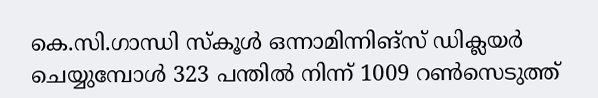കെ.സി.ഗാന്ധി സ്‌കൂള്‍ ഒന്നാമിന്നിങ്‌സ് ഡിക്ലയര്‍ ചെയ്യുമ്പോള്‍ 323 പന്തില്‍ നിന്ന് 1009 റണ്‍സെടുത്ത്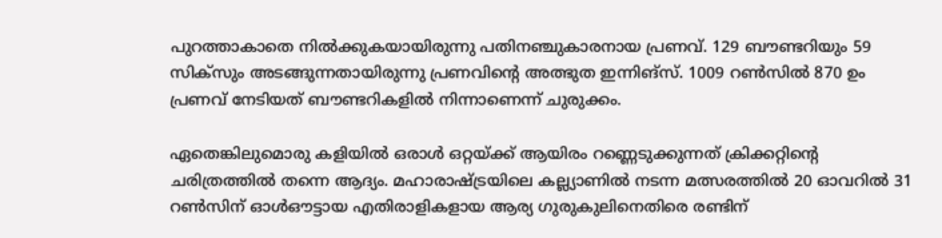പുറത്താകാതെ നില്‍ക്കുകയായിരുന്നു പതിനഞ്ചുകാരനായ പ്രണവ്. 129 ബൗണ്ടറിയും 59 സിക്‌സും അടങ്ങുന്നതായിരുന്നു പ്രണവിന്റെ അത്ഭുത ഇന്നിങ്‌സ്. 1009 റണ്‍സില്‍ 870 ഉം പ്രണവ് നേടിയത് ബൗണ്ടറികളില്‍ നിന്നാണെന്ന് ചുരുക്കം.

ഏതെങ്കിലുമൊരു കളിയില്‍ ഒരാള്‍ ഒറ്റയ്ക്ക് ആയിരം റണ്ണെടുക്കുന്നത് ക്രിക്കറ്റിന്റെ ചരിത്രത്തില്‍ തന്നെ ആദ്യം. മഹാരാഷ്ട്രയിലെ കല്ല്യാണില്‍ നടന്ന മത്സരത്തില്‍ 20 ഓവറില്‍ 31 റണ്‍സിന് ഓള്‍ഔട്ടായ എതിരാളികളായ ആര്യ ഗുരുകുലിനെതിരെ രണ്ടിന്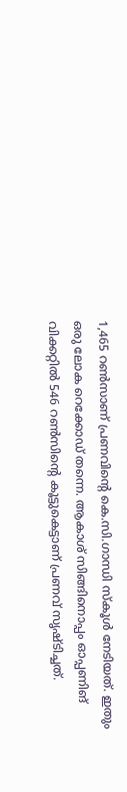1,465 റണ്‍സാണ് പ്രണവിന്റെ കെ.സി.ഗാന്ധി സ്‌കൂള്‍ നേടിയത്. ഇതും ഒരു ലോക റെക്കോഡ് തന്നെ. ആകാശ് സിങ്ങിനൊപ്പം ഓപ്പണിങ് വിക്കറ്റില്‍ 546 റണ്‍സിന്റെ കൂട്ടുകെട്ടാണ് പ്രണവ് സൃഷ്ടിച്ചത്.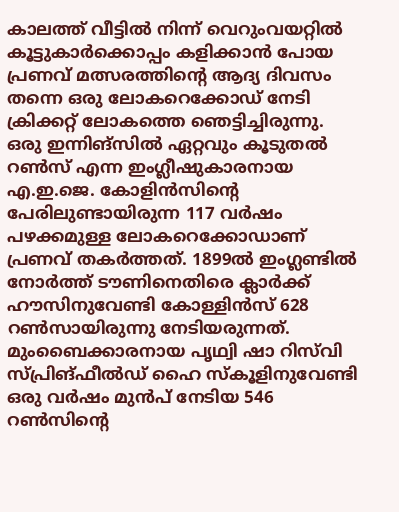കാലത്ത് വീട്ടില്‍ നിന്ന് വെറുംവയറ്റില്‍ കൂട്ടുകാര്‍ക്കൊപ്പം കളിക്കാന്‍ പോയ പ്രണവ് മത്സരത്തിന്റെ ആദ്യ ദിവസം തന്നെ ഒരു ലോകറെക്കോഡ് നേടി ക്രിക്കറ്റ് ലോകത്തെ ഞെട്ടിച്ചിരുന്നു. ഒരു ഇന്നിങ്‌സില്‍ ഏറ്റവും കൂടുതല്‍ റണ്‍സ് എന്ന ഇംഗ്ലീഷുകാരനായ എ.ഇ.ജെ. കോളിന്‍സിന്റെ പേരിലുണ്ടായിരുന്ന 117 വര്‍ഷം പഴക്കമുള്ള ലോകറെക്കോഡാണ് പ്രണവ് തകര്‍ത്തത്. 1899ല്‍ ഇംഗ്ലണ്ടില്‍ നോര്‍ത്ത് ടൗണിനെതിരെ ക്ലാര്‍ക്ക് ഹൗസിനുവേണ്ടി കോള്ളിന്‍സ് 628 റണ്‍സായിരുന്നു നേടിയരുന്നത്. മുംബൈക്കാരനായ പൃഥ്വി ഷാ റിസ്‌വി സ്പ്രിങ്ഫീല്‍ഡ് ഹൈ സ്‌കൂളിനുവേണ്ടി ഒരു വര്‍ഷം മുന്‍പ് നേടിയ 546 റണ്‍സിന്റെ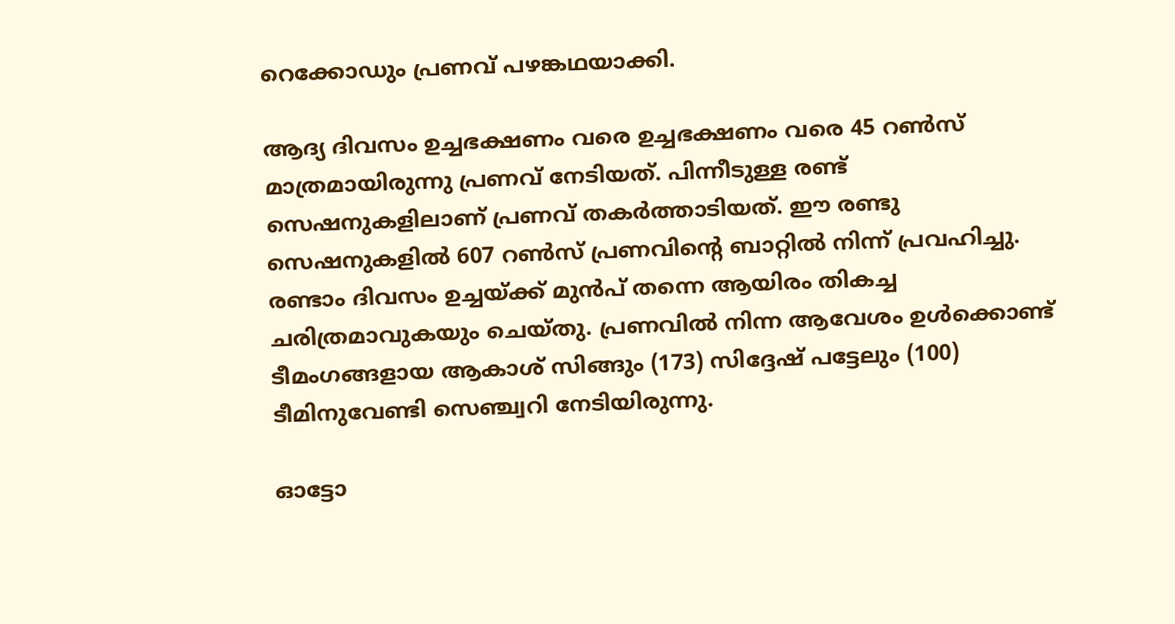റെക്കോഡും പ്രണവ് പഴങ്കഥയാക്കി.

ആദ്യ ദിവസം ഉച്ചഭക്ഷണം വരെ ഉച്ചഭക്ഷണം വരെ 45 റണ്‍സ് മാത്രമായിരുന്നു പ്രണവ് നേടിയത്. പിന്നീടുള്ള രണ്ട് സെഷനുകളിലാണ് പ്രണവ് തകര്‍ത്താടിയത്. ഈ രണ്ടു സെഷനുകളില്‍ 607 റണ്‍സ് പ്രണവിന്റെ ബാറ്റില്‍ നിന്ന് പ്രവഹിച്ചു. രണ്ടാം ദിവസം ഉച്ചയ്ക്ക് മുന്‍പ് തന്നെ ആയിരം തികച്ച ചരിത്രമാവുകയും ചെയ്തു. പ്രണവില്‍ നിന്ന ആവേശം ഉള്‍ക്കൊണ്ട് ടീമംഗങ്ങളായ ആകാശ് സിങ്ങും (173) സിദ്ദേഷ് പട്ടേലും (100) ടീമിനുവേണ്ടി സെഞ്ച്വറി നേടിയിരുന്നു.

ഓട്ടോ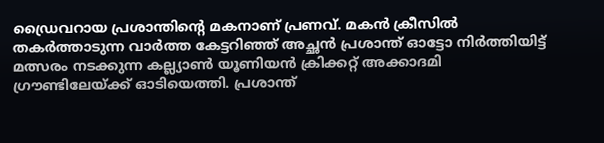ഡ്രൈവറായ പ്രശാന്തിന്റെ മകനാണ് പ്രണവ്. മകന്‍ ക്രീസില്‍ തകര്‍ത്താടുന്ന വാര്‍ത്ത കേട്ടറിഞ്ഞ് അച്ഛന്‍ പ്രശാന്ത് ഓട്ടോ നിര്‍ത്തിയിട്ട് മത്സരം നടക്കുന്ന കല്ല്യാണ്‍ യൂണിയന്‍ ക്രിക്കറ്റ് അക്കാദമി ഗ്രൗണ്ടിലേയ്ക്ക് ഓടിയെത്തി. പ്രശാന്ത്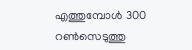എത്തുമ്പോള്‍ 300 റണ്‍സെടുത്തു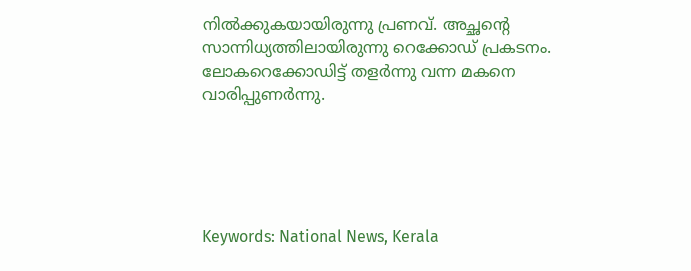നില്‍ക്കുകയായിരുന്നു പ്രണവ്. അച്ഛന്റെ സാന്നിധ്യത്തിലായിരുന്നു റെക്കോഡ് പ്രകടനം. ലോകറെക്കോഡിട്ട് തളര്‍ന്നു വന്ന മകനെ വാരിപ്പുണര്‍ന്നു.





Keywords: National News, Kerala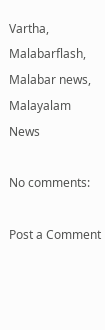Vartha, Malabarflash, Malabar news, Malayalam News

No comments:

Post a Comment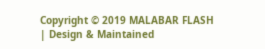Copyright © 2019 MALABAR FLASH | Design & Maintained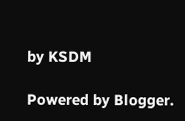by KSDM

Powered by Blogger.